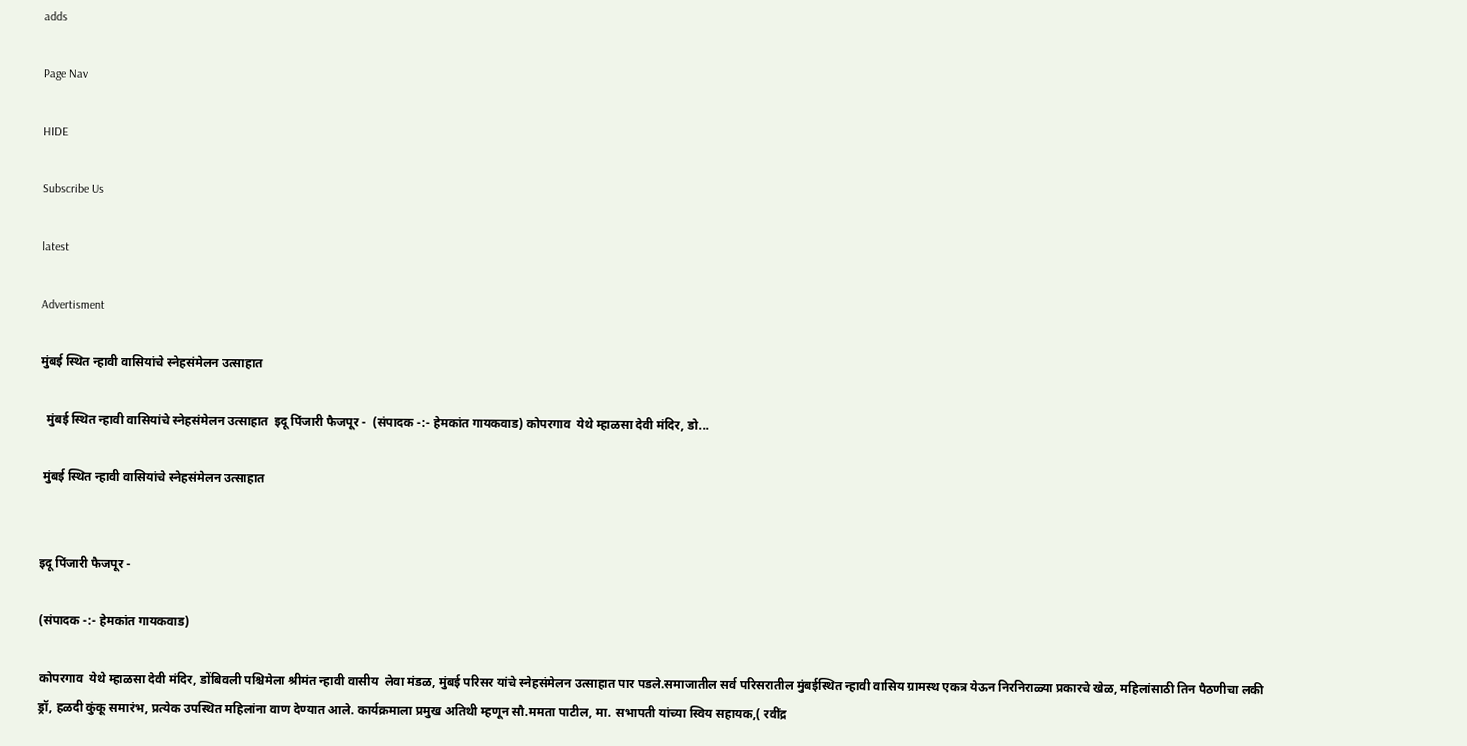adds

Page Nav

HIDE

Subscribe Us

latest

Advertisment

मुंबई स्थित न्हावी वासियांचे स्नेहसंमेलन उत्साहात

  मुंबई स्थित न्हावी वासियांचे स्नेहसंमेलन उत्साहात  इदू पिंजारी फैजपूर -  (संपादक -:- हेमकांत गायकवाड) कोपरगाव  येथे म्हाळसा देवी मंदिर, डो...

 मुंबई स्थित न्हावी वासियांचे स्नेहसंमेलन उत्साहात


इदू पिंजारी फैजपूर -

(संपादक -:- हेमकांत गायकवाड)

कोपरगाव  येथे म्हाळसा देवी मंदिर, डोंबिवली पश्चिमेला श्रीमंत न्हावी वासीय  लेवा मंडळ, मुंबई परिसर यांचे स्नेहसंमेलन उत्साहात पार पडले.समाजातील सर्व परिसरातील मुंबईस्थित न्हावी वासिय ग्रामस्थ एकत्र येऊन निरनिराळ्या प्रकारचे खेळ, महिलांसाठी तिन पैठणीचा लकी ड्रॉ, हळदी कुंकू समारंभ, प्रत्येक उपस्थित महिलांना वाण देण्यात आले. कार्यक्रमाला प्रमुख अतिथी म्हणून सौ.ममता पाटील, मा. सभापती यांच्या स्विय सहायक,( रवींद्र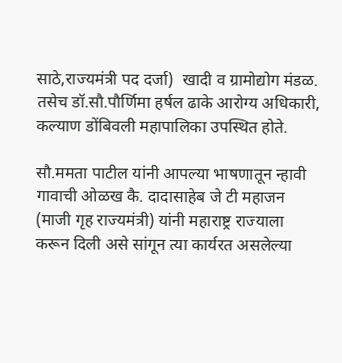साठे,राज्यमंत्री पद दर्जा)  खादी व ग्रामोद्योग मंडळ. तसेच डॉ.सौ.पौर्णिमा हर्षल ढाके आरोग्य अधिकारी, कल्याण डोंबिवली महापालिका उपस्थित होते.

सौ.ममता पाटील यांनी आपल्या भाषणातून न्हावी गावाची ओळख कै. दादासाहेब जे टी महाजन (माजी गृह राज्यमंत्री) यांनी महाराष्ट्र राज्याला करून दिली असे सांगून त्या कार्यरत असलेल्या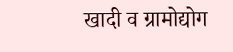खादी व ग्रामोद्योग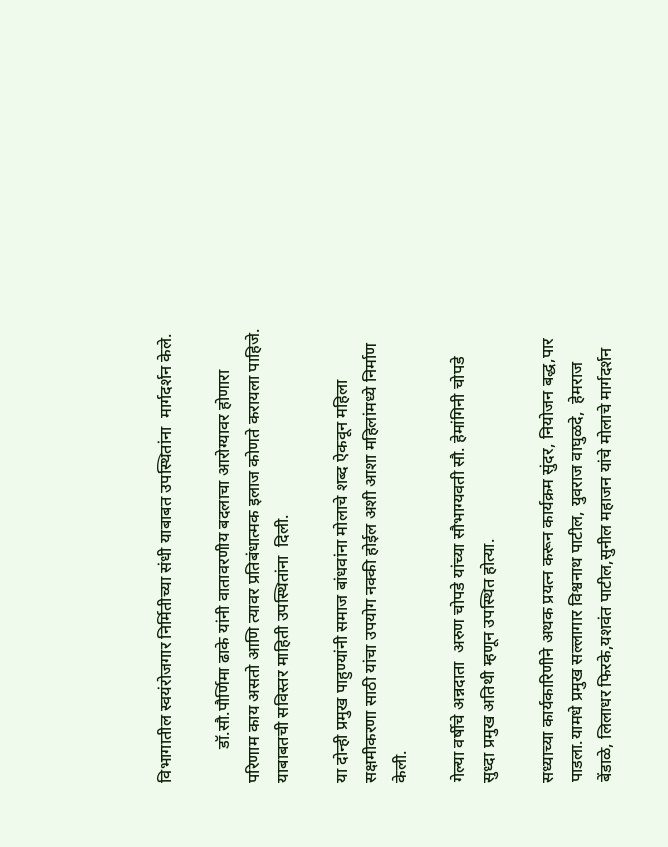विभागातील स्वयंरोजगार निर्मितीच्या संधी याबाबत उपस्थितांना  मार्गदर्शन केले.

        डॉ.सौ.पौर्णिमा ढाके यांनी वातावरणीय बदलाचा आरोग्यावर होणारा परिणाम काय असतो आणि त्यावर प्रतिबंधात्मक इलाज कोणते करायला पाहिजे. याबाबतची सविस्तर माहिती उपस्थितांना  दिली.

या दोन्ही प्रमुख पाहुण्यांनी समाज बांधवांना मोलाचे शब्द ऐकवून महिला सक्षमीकरणा साठी यांचा उपयोग नक्की होईल अशी आशा महिलांमध्ये निर्माण केली.

गेल्या वर्षीचे अन्नदाता  अरुण चोपडे यांच्या सौभाग्यवती सौ. हेमांगिनी चोपडे  सुध्दा प्रमुख अतिथी म्हणून उपस्थित होत्या.

सध्याच्या कार्यकारिणीने अथक प्रयत्न करून कार्यक्रम सुंदर, नियोजन बद्ध,पार पाडला.यामधे प्रमुख सल्लागार विश्वनाथ पाटील, युवराज वाघुळदे,  हेमराज बेंडाळे, लिलाधर फिरके,यशवंत पाटील,सुनील महाजन यांचे मोलाचे मार्गदर्शन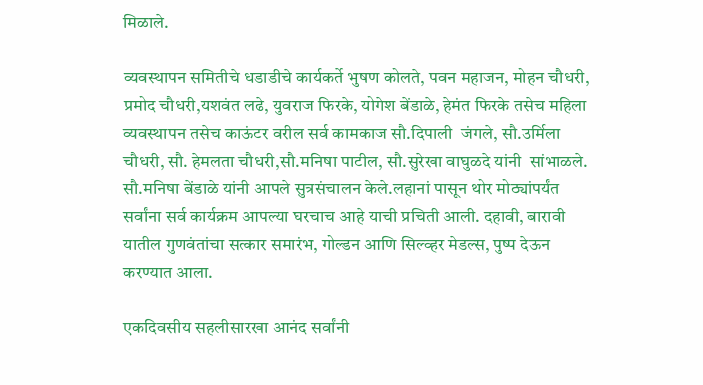मिळाले.

व्यवस्थापन समितीचे धडाडीचे कार्यकर्ते भुषण कोलते, पवन महाजन, मोहन चौधरी, प्रमोद चौधरी,यशवंत लढे, युवराज फिरके, योगेश बेंडाळे, हेमंत फिरके तसेच महिला व्यवस्थापन तसेच काऊंटर वरील सर्व कामकाज सौ.दिपाली  जंगले, सौ.उर्मिला चौधरी, सौ. हेमलता चौधरी,सौ.मनिषा पाटील, सौ.सुरेखा वाघुळदे यांनी  सांभाळले. सौ.मनिषा बेंडाळे यांनी आपले सुत्रसंचालन केले.लहानां पासून थोर मोठ्यांपर्यंत सर्वांना सर्व कार्यक्रम आपल्या घरचाच आहे याची प्रचिती आली. दहावी, बारावी यातील गुणवंतांचा सत्कार समारंभ, गोल्डन आणि सिल्व्हर मेडल्स, पुष्प देऊन करण्यात आला.

एकदिवसीय सहलीसारखा आनंद सर्वांनी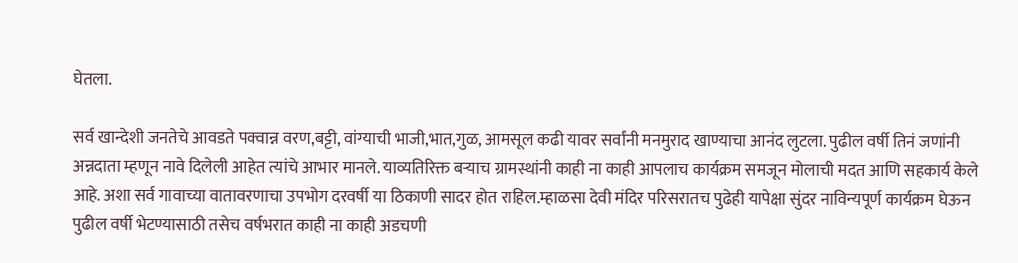घेतला.

सर्व खान्देशी जनतेचे आवडते पक्वान्न वरण,बट्टी, वांग्याची भाजी,भात,गुळ, आमसूल कढी यावर सर्वांनी मनमुराद खाण्याचा आनंद लुटला. पुढील वर्षी तिनं जणांनी अन्नदाता म्हणून नावे दिलेली आहेत त्यांचे आभार मानले. याव्यतिरिक्त बऱ्याच ग्रामस्थांनी काही ना काही आपलाच कार्यक्रम समजून मोलाची मदत आणि सहकार्य केले आहे. अशा सर्व गावाच्या वातावरणाचा उपभोग दरवर्षी या ठिकाणी सादर होत राहिल.म्हाळसा देवी मंदिर परिसरातच पुढेही यापेक्षा सुंदर नाविन्यपूर्ण कार्यक्रम घेऊन पुढील वर्षी भेटण्यासाठी तसेच वर्षभरात काही ना काही अडचणी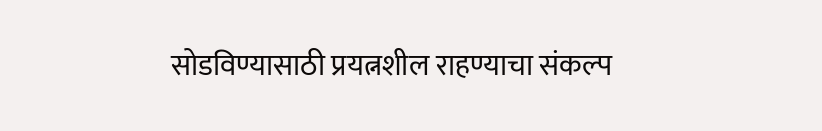सोडविण्यासाठी प्रयत्नशील राहण्याचा संकल्प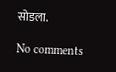सोडला.

No comments